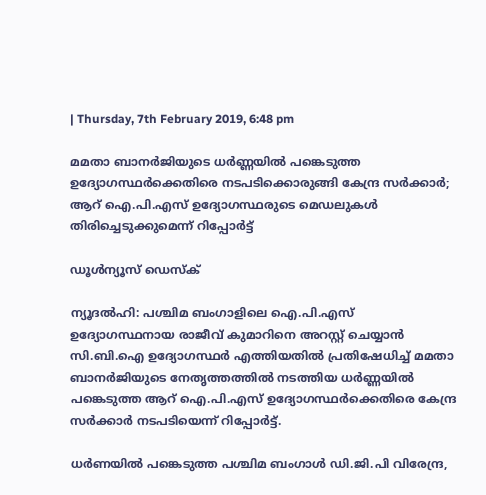| Thursday, 7th February 2019, 6:48 pm

മമതാ ബാനര്‍ജിയുടെ ധര്‍ണ്ണയില്‍ പങ്കെടുത്ത ഉദ്യോഗസ്ഥര്‍ക്കെതിരെ നടപടിക്കൊരുങ്ങി കേന്ദ്ര സര്‍ക്കാര്‍; ആറ് ഐ.പി.എസ് ഉദ്യോഗസ്ഥരുടെ മെഡലുകള്‍ തിരിച്ചെടുക്കുമെന്ന് റിപ്പോര്‍ട്ട്

ഡൂള്‍ന്യൂസ് ഡെസ്‌ക്

ന്യൂദല്‍ഹി: പശ്ചിമ ബംഗാളിലെ ഐ.പി.എസ് ഉദ്യോഗസ്ഥനായ രാജീവ് കുമാറിനെ അറസ്റ്റ് ചെയ്യാന്‍ സി.ബി.ഐ ഉദ്യോഗസ്ഥര്‍ എത്തിയതില്‍ പ്രതിഷേധിച്ച് മമതാ ബാനര്‍ജിയുടെ നേതൃത്തത്തില്‍ നടത്തിയ ധര്‍ണ്ണയില്‍ പങ്കെടുത്ത ആറ് ഐ.പി.എസ് ഉദ്യോഗസ്ഥര്‍ക്കെതിരെ കേന്ദ്ര സര്‍ക്കാര്‍ നടപടിയെന്ന് റിപ്പോര്‍ട്ട്.

ധര്‍ണയില്‍ പങ്കെടുത്ത പശ്ചിമ ബംഗാള്‍ ഡി.ജി.പി വിരേന്ദ്ര,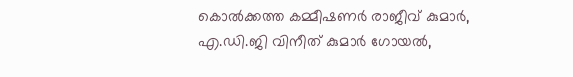കൊല്‍ക്കത്ത കമ്മീഷണര്‍ രാജീവ് കുമാര്‍, എ.ഡി.ജി വിനീത് കുമാര്‍ ഗോയല്‍,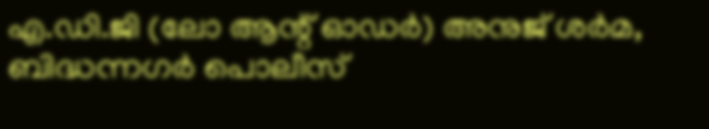എ.ഡി.ജി (ലോ ആന്റ് ഓഡര്‍) അനുജ് ശര്‍മ, ബിദ്ധന്നഗര്‍ പൊലീസ്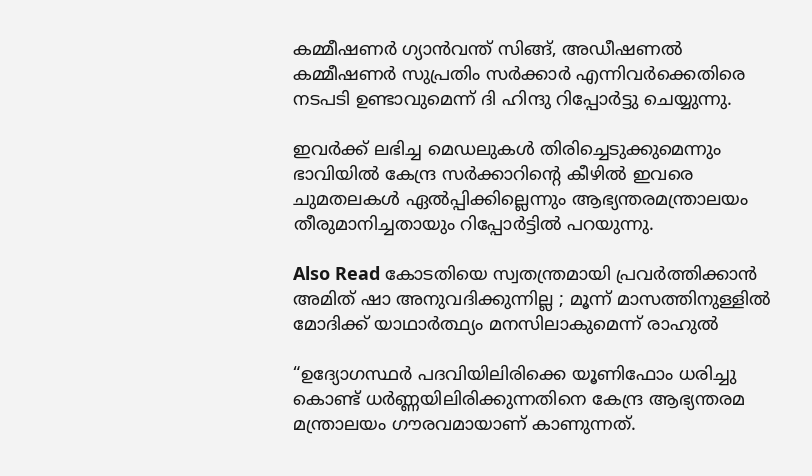കമ്മീഷണര്‍ ഗ്യാന്‍വന്ത് സിങ്ങ്, അഡീഷണല്‍ കമ്മീഷണര്‍ സുപ്രതിം സര്‍ക്കാര്‍ എന്നിവര്‍ക്കെതിരെ നടപടി ഉണ്ടാവുമെന്ന് ദി ഹിന്ദു റിപ്പോര്‍ട്ടു ചെയ്യുന്നു.

ഇവര്‍ക്ക് ലഭിച്ച മെഡലുകള്‍ തിരിച്ചെടുക്കുമെന്നും ഭാവിയില്‍ കേന്ദ്ര സര്‍ക്കാറിന്റെ കീഴില്‍ ഇവരെ ചുമതലകള്‍ ഏല്‍പ്പിക്കില്ലെന്നും ആഭ്യന്തരമന്ത്രാലയം തീരുമാനിച്ചതായും റിപ്പോര്‍ട്ടില്‍ പറയുന്നു.

Also Read കോടതിയെ സ്വതന്ത്രമായി പ്രവര്‍ത്തിക്കാന്‍ അമിത് ഷാ അനുവദിക്കുന്നില്ല ; മൂന്ന് മാസത്തിനുള്ളില്‍ മോദിക്ക് യാഥാര്‍ത്ഥ്യം മനസിലാകുമെന്ന് രാഹുല്‍

“ഉദ്യോഗസ്ഥര്‍ പദവിയിലിരിക്കെ യൂണിഫോം ധരിച്ചു കൊണ്ട് ധര്‍ണ്ണയിലിരിക്കുന്നതിനെ കേന്ദ്ര ആഭ്യന്തരമ മന്ത്രാലയം ഗൗരവമായാണ് കാണുന്നത്.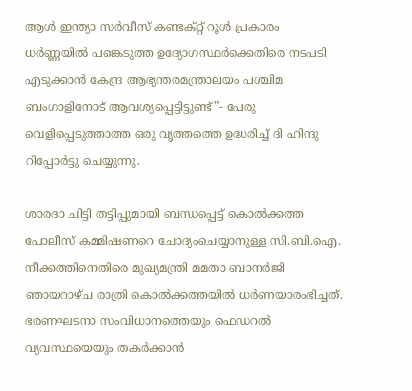ആള്‍ ഇന്ത്യാ സര്‍വീസ് കണ്ടക്റ്റ് റൂള്‍ പ്രകാരം ധര്‍ണ്ണയില്‍ പങ്കെടുത്ത ഉദ്യോഗസ്ഥര്‍ക്കെതിരെ നടപടി എടുക്കാന്‍ കേന്ദ്ര ആഭ്യന്തരമന്ത്രാലയം പശ്ചിമ ബംഗാളിനോട് ആവശ്യപ്പെട്ടിട്ടുണ്ട്”- പേരു വെളിപ്പെടുത്താത്ത ഒരു വൃത്തത്തെ ഉദ്ധരിച്ച് ദി ഹിന്ദു റിപ്പോര്‍ട്ടു ചെയ്യുന്നു.

ശാരദാ ചിട്ടി തട്ടിപ്പുമായി ബന്ധപ്പെട്ട് കൊല്‍ക്കത്ത പോലീസ് കമ്മിഷണറെ ചോദ്യംചെയ്യാനുള്ള സി.ബി.ഐ. നീക്കത്തിനെതിരെ മുഖ്യമന്ത്രി മമതാ ബാനര്‍ജി ഞായറാഴ്ച രാത്രി കൊല്‍ക്കത്തയില്‍ ധര്‍ണയാരംഭിച്ചത്. ഭരണഘടനാ സംവിധാനത്തെയും ഫെഡറല്‍ വ്യവസ്ഥയെയും തകര്‍ക്കാന്‍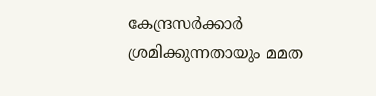കേന്ദ്രസര്‍ക്കാര്‍ ശ്രമിക്കുന്നതായും മമത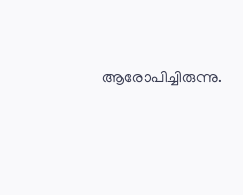ആരോപിച്ചിരുന്നു.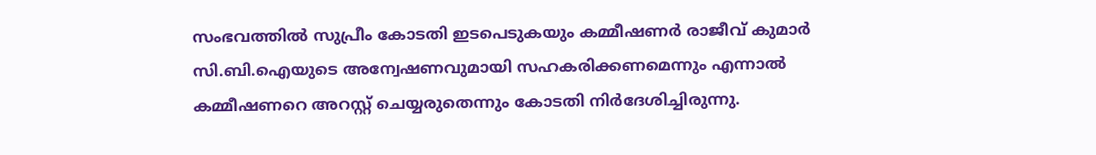സംഭവത്തില്‍ സുപ്രീം കോടതി ഇടപെടുകയും കമ്മീഷണര്‍ രാജീവ് കുമാര്‍ സി.ബി.ഐയുടെ അന്വേഷണവുമായി സഹകരിക്കണമെന്നും എന്നാല്‍ കമ്മീഷണറെ അറസ്റ്റ് ചെയ്യരുതെന്നും കോടതി നിര്‍ദേശിച്ചിരുന്നു.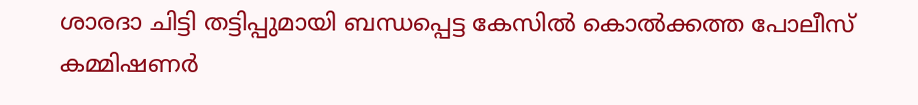ശാരദാ ചിട്ടി തട്ടിപ്പുമായി ബന്ധപ്പെട്ട കേസില്‍ കൊല്‍ക്കത്ത പോലീസ് കമ്മിഷണര്‍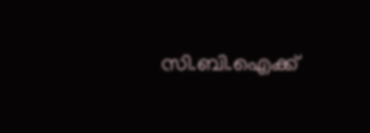സി.ബി.ഐക്ക്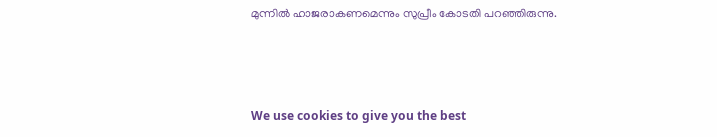മുന്നില്‍ ഹാജരാകണമെന്നും സുപ്രീം കോടതി പറഞ്ഞിരുന്നു.



We use cookies to give you the best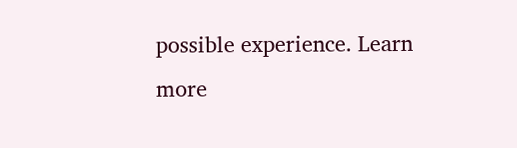possible experience. Learn more